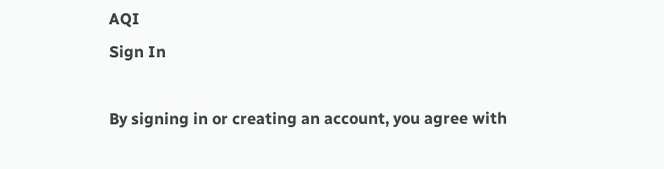AQI
Sign In

By signing in or creating an account, you agree with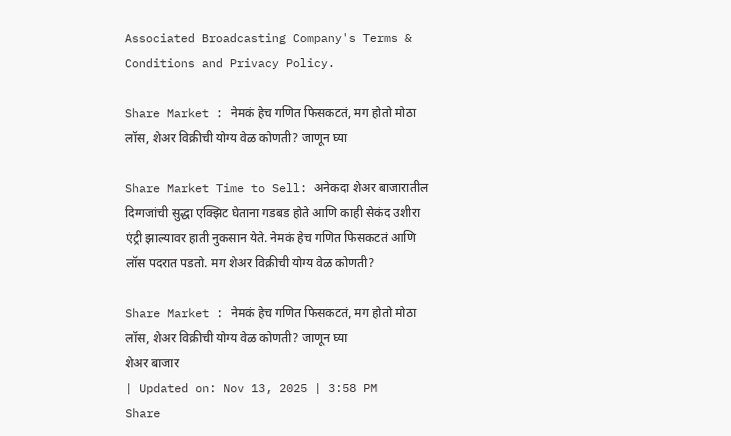Associated Broadcasting Company's Terms & Conditions and Privacy Policy.

Share Market : नेमकं हेच गणित फिसकटतं, मग होतो मोठा लॉस, शेअर विक्रीची योग्य वेळ कोणती? जाणून घ्या

Share Market Time to Sell: अनेकदा शेअर बाजारातील दिग्गजांची सुद्धा एक्झिट घेताना गडबड होते आणि काही सेकंद उशीरा एंट्री झाल्यावर हाती नुकसान येते. नेमकं हेच गणित फिसकटतं आणि लॉस पदरात पडतो. मग शेअर विक्रीची योग्य वेळ कोणती?

Share Market : नेमकं हेच गणित फिसकटतं, मग होतो मोठा लॉस, शेअर विक्रीची योग्य वेळ कोणती? जाणून घ्या
शेअर बाजार
| Updated on: Nov 13, 2025 | 3:58 PM
Share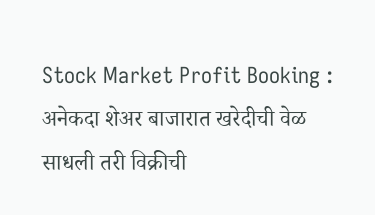Stock Market Profit Booking : अनेकदा शेअर बाजारात खरेदीची वेळ साधली तरी विक्रीची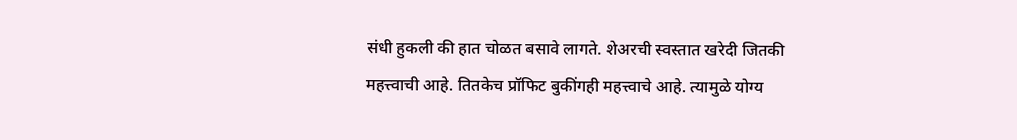संधी हुकली की हात चोळत बसावे लागते. शेअरची स्वस्तात खरेदी जितकी महत्त्वाची आहे. तितकेच प्रॉफिट बुकींगही महत्त्वाचे आहे. त्यामुळे योग्य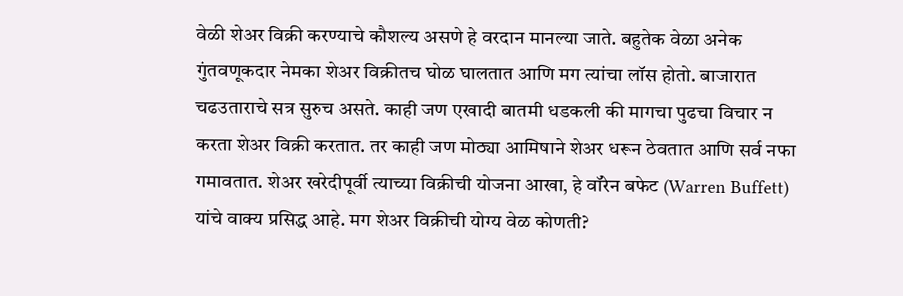वेळी शेअर विक्री करण्याचे कौशल्य असणे हे वरदान मानल्या जाते. बहुतेक वेळा अनेक गुंतवणूकदार नेमका शेअर विक्रीतच घोळ घालतात आणि मग त्यांचा लॉस होतो. बाजारात चढउताराचे सत्र सुरुच असते. काही जण एखादी बातमी धडकली की मागचा पुढचा विचार न करता शेअर विक्री करतात. तर काही जण मोठ्या आमिषाने शेअर धरून ठेवतात आणि सर्व नफा गमावतात. शेअर खरेदीपूर्वी त्याच्या विक्रीची योजना आखा, हे वॉरेन बफेट (Warren Buffett) यांचे वाक्य प्रसिद्ध आहे. मग शेअर विक्रीची योग्य वेळ कोणती?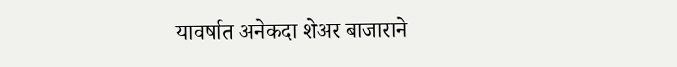यावर्षात अनेकदा शेअर बाजाराने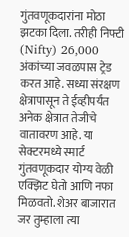गुंतवणूकदारांना मोठा झटका दिला. तरीही निफ्टी (Nifty) 26,000 अंकांच्या जवळपास ट्रेड करत आहे. सध्या संरक्षण क्षेत्रापासून ते ईव्हीपर्यंत अनेक क्षेत्रात तेजीचे वातावरण आहे. या सेक्टरमध्ये स्मार्ट गुंतवणूकदार योग्य वेळी एक्झिट घेतो आणि नफा मिळवतो. शेअर बाजारात जर तुम्हाला त्या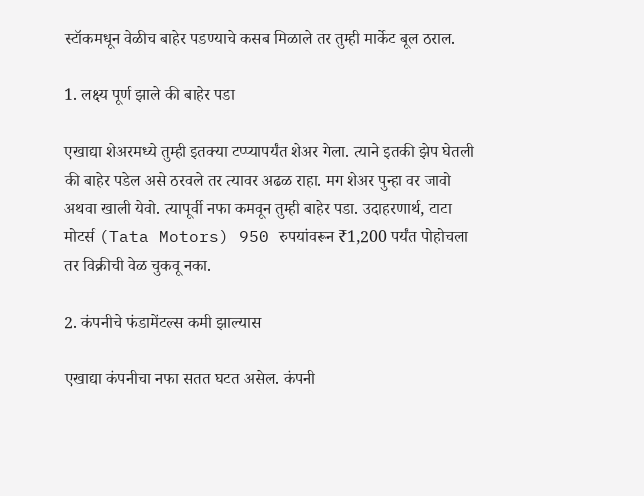स्टॉकमधून वेळीच बाहेर पडण्याचे कसब मिळाले तर तुम्ही मार्केट बूल ठराल.

1. लक्ष्य पूर्ण झाले की बाहेर पडा

एखाद्या शेअरमध्ये तुम्ही इतक्या टप्प्यापर्यंत शेअर गेला. त्याने इतकी झेप घेतली की बाहेर पडेल असे ठरवले तर त्यावर अढळ राहा. मग शेअर पुन्हा वर जावो अथवा खाली येवो. त्यापूर्वी नफा कमवून तुम्ही बाहेर पडा. उदाहरणार्थ, टाटा मोटर्स (Tata Motors) 950 रुपयांवरून ₹1,200 पर्यंत पोहोचला तर विक्रीची वेळ चुकवू नका.

2. कंपनीचे फंडामेंटल्स कमी झाल्यास

एखाद्या कंपनीचा नफा सतत घटत असेल. कंपनी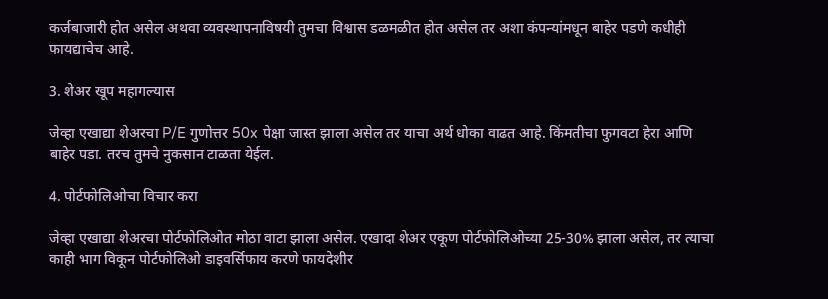कर्जबाजारी होत असेल अथवा व्यवस्थापनाविषयी तुमचा विश्वास डळमळीत होत असेल तर अशा कंपन्यांमधून बाहेर पडणे कधीही फायद्याचेच आहे.

3. शेअर खूप महागल्यास

जेव्हा एखाद्या शेअरचा P/E गुणोत्तर 50x पेक्षा जास्त झाला असेल तर याचा अर्थ धोका वाढत आहे. किंमतीचा फुगवटा हेरा आणि बाहेर पडा. तरच तुमचे नुकसान टाळता येईल.

4. पोर्टफोलिओचा विचार करा

जेव्हा एखाद्या शेअरचा पोर्टफोलिओत मोठा वाटा झाला असेल. एखादा शेअर एकूण पोर्टफोलिओच्या 25-30% झाला असेल, तर त्याचा काही भाग विकून पोर्टफोलिओ डाइवर्सिफाय करणे फायदेशीर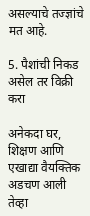असल्याचे तज्ज्ञांचे मत आहे.

5. पैशांची निकड असेल तर विक्री करा

अनेकदा घर, शिक्षण आणि एखाद्या वैयक्तिक अडचण आली तेव्हा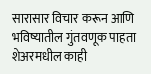सारासार विचार करून आणि भविष्यातील गुंतवणूक पाहता शेअरमधील काही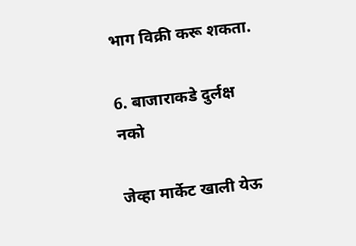भाग विक्री करू शकता.

6. बाजाराकडे दुर्लक्ष नको

जेव्हा मार्केट खाली येऊ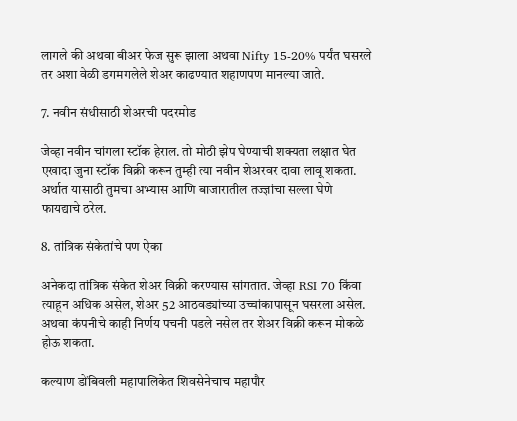लागले की अथवा बीअर फेज सुरू झाला अथवा Nifty 15-20% पर्यंत घसरले तर अशा वेळी डगमगलेले शेअर काढण्यात शहाणपण मानल्या जाते.

7. नवीन संधीसाठी शेअरची पदरमोड

जेव्हा नवीन चांगला स्टॉक हेराल. तो मोठी झेप घेण्याची शक्यता लक्षात घेत एखादा जुना स्टॉक विक्री करून तुम्ही त्या नवीन शेअरवर दावा लावू शकता. अर्थात यासाठी तुमचा अभ्यास आणि बाजारातील तज्ज्ञांचा सल्ला घेणे फायद्याचे ठरेल.

8. तांत्रिक संकेतांचे पण ऐका

अनेकदा तांत्रिक संकेत शेअर विक्री करण्यास सांगतात. जेव्हा RSI 70 किंवा त्याहून अधिक असेल, शेअर 52 आठवड्यांच्या उच्चांकापासून घसरला असेल. अथवा कंपनीचे काही निर्णय पचनी पडले नसेल तर शेअर विक्री करून मोकळे होऊ शकता.

कल्याण डोंबिवली महापालिकेत शिवसेनेचाच महापौर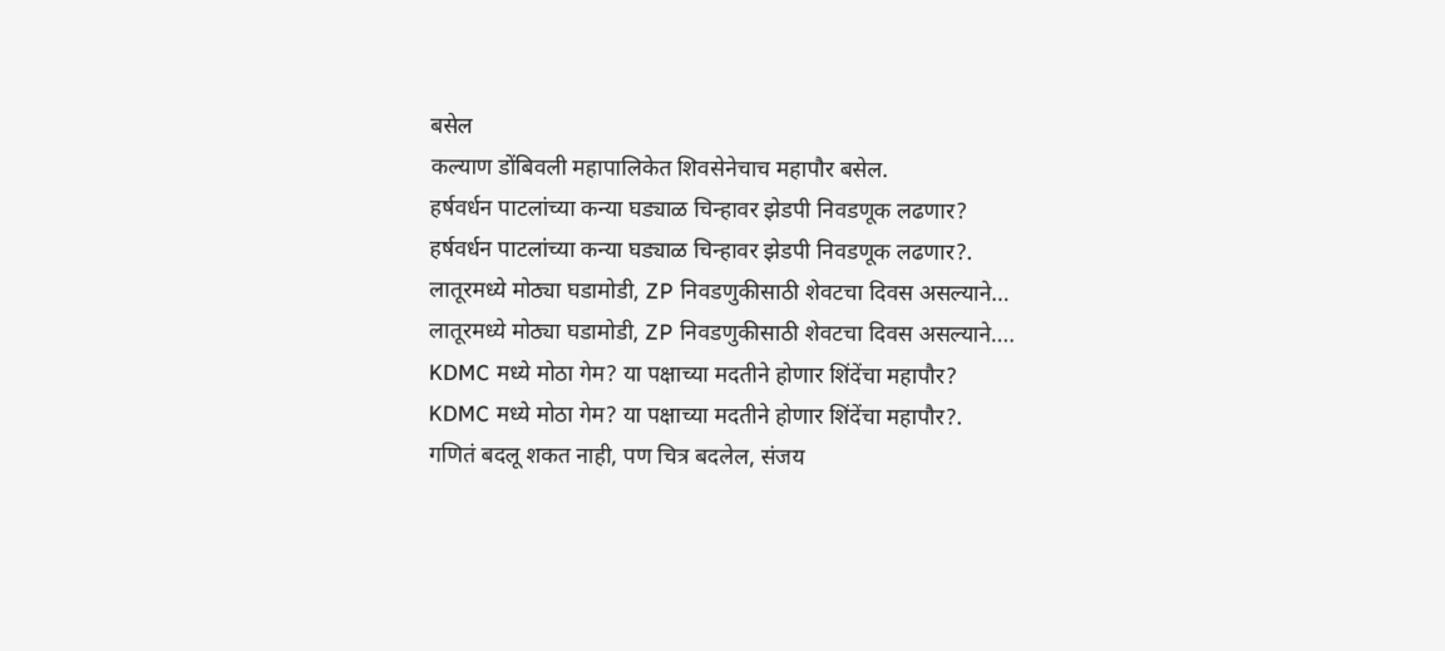बसेल
कल्याण डोंबिवली महापालिकेत शिवसेनेचाच महापौर बसेल.
हर्षवर्धन पाटलांच्या कन्या घड्याळ चिन्हावर झेडपी निवडणूक लढणार?
हर्षवर्धन पाटलांच्या कन्या घड्याळ चिन्हावर झेडपी निवडणूक लढणार?.
लातूरमध्ये मोठ्या घडामोडी, ZP निवडणुकीसाठी शेवटचा दिवस असल्याने...
लातूरमध्ये मोठ्या घडामोडी, ZP निवडणुकीसाठी शेवटचा दिवस असल्याने....
KDMC मध्ये मोठा गेम? या पक्षाच्या मदतीने होणार शिंदेंचा महापौर?
KDMC मध्ये मोठा गेम? या पक्षाच्या मदतीने होणार शिंदेंचा महापौर?.
गणितं बदलू शकत नाही, पण चित्र बदलेल, संजय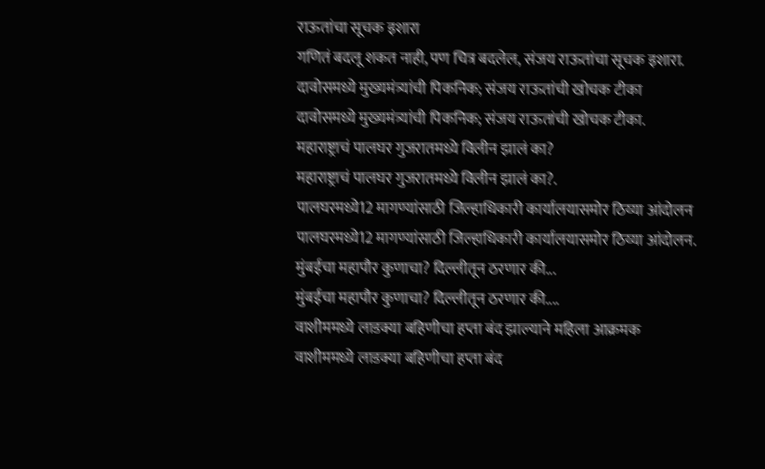राऊतांचा सूचक इशारा
गणितं बदलू शकत नाही, पण चित्र बदलेल, संजय राऊतांचा सूचक इशारा.
दावोसमध्ये मुख्यमंत्र्यांची पिकनिक; संजय राऊतांची खोचक टीका
दावोसमध्ये मुख्यमंत्र्यांची पिकनिक; संजय राऊतांची खोचक टीका.
महाराष्ट्राचं पालघर गुजरातमध्ये विलीन झालं का?
महाराष्ट्राचं पालघर गुजरातमध्ये विलीन झालं का?.
पालघरमध्ये12 मागण्यांसाठी जिल्हाधिकारी कार्यालयासमोर ठिय्या आंदोलन
पालघरमध्ये12 मागण्यांसाठी जिल्हाधिकारी कार्यालयासमोर ठिय्या आंदोलन.
मुंबईचा महापौर कुणाचा? दिल्लीतून ठरणार की...
मुंबईचा महापौर कुणाचा? दिल्लीतून ठरणार की....
वाशीममध्ये लाडक्या बहिणीचा हप्ता बंद झाल्याने महिला आक्रमक
वाशीममध्ये लाडक्या बहिणीचा हप्ता बंद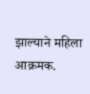झाल्याने महिला आक्रमक.